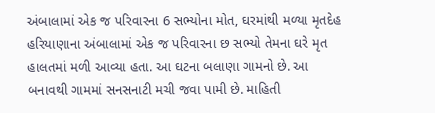અંબાલામાં એક જ પરિવારના 6 સભ્યોના મોત, ઘરમાંથી મળ્યા મૃતદેહ
હરિયાણાના અંબાલામાં એક જ પરિવારના છ સભ્યો તેમના ઘરે મૃત હાલતમાં મળી આવ્યા હતા. આ ઘટના બલાણા ગામનો છે. આ બનાવથી ગામમાં સનસનાટી મચી જવા પામી છે. માહિતી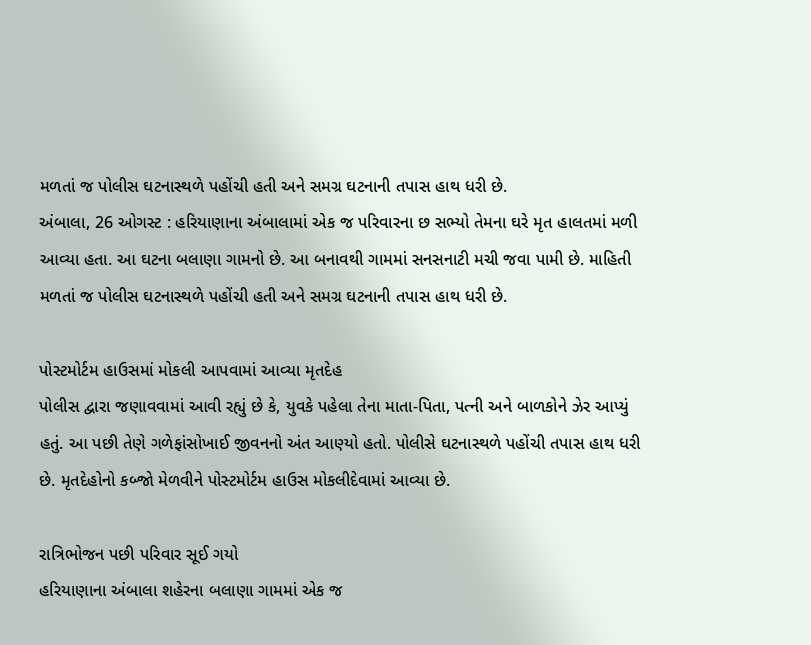મળતાં જ પોલીસ ઘટનાસ્થળે પહોંચી હતી અને સમગ્ર ઘટનાની તપાસ હાથ ધરી છે.
અંબાલા, 26 ઓગસ્ટ : હરિયાણાના અંબાલામાં એક જ પરિવારના છ સભ્યો તેમના ઘરે મૃત હાલતમાં મળી આવ્યા હતા. આ ઘટના બલાણા ગામનો છે. આ બનાવથી ગામમાં સનસનાટી મચી જવા પામી છે. માહિતી મળતાં જ પોલીસ ઘટનાસ્થળે પહોંચી હતી અને સમગ્ર ઘટનાની તપાસ હાથ ધરી છે.

પોસ્ટમોર્ટમ હાઉસમાં મોકલી આપવામાં આવ્યા મૃતદેહ
પોલીસ દ્વારા જણાવવામાં આવી રહ્યું છે કે, યુવકે પહેલા તેના માતા-પિતા, પત્ની અને બાળકોને ઝેર આપ્યું હતું. આ પછી તેણે ગળેફાંસોખાઈ જીવનનો અંત આણ્યો હતો. પોલીસે ઘટનાસ્થળે પહોંચી તપાસ હાથ ધરી છે. મૃતદેહોનો કબ્જો મેળવીને પોસ્ટમોર્ટમ હાઉસ મોકલીદેવામાં આવ્યા છે.

રાત્રિભોજન પછી પરિવાર સૂઈ ગયો
હરિયાણાના અંબાલા શહેરના બલાણા ગામમાં એક જ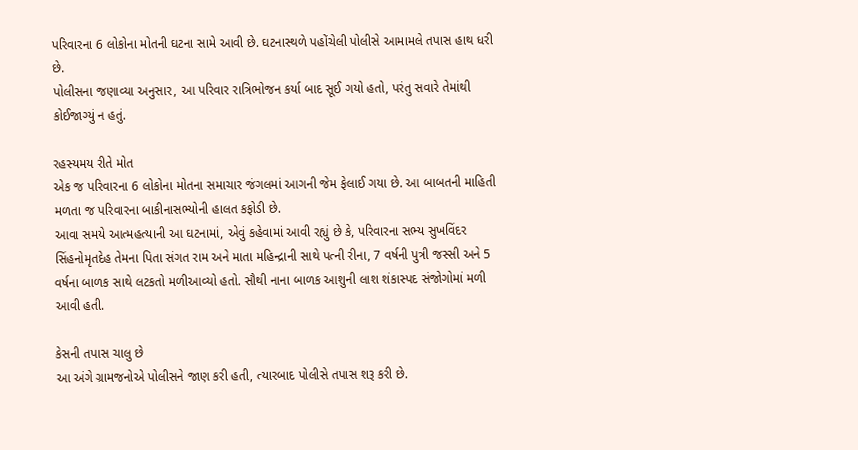પરિવારના 6 લોકોના મોતની ઘટના સામે આવી છે. ઘટનાસ્થળે પહોંચેલી પોલીસે આમામલે તપાસ હાથ ધરી છે.
પોલીસના જણાવ્યા અનુસાર, આ પરિવાર રાત્રિભોજન કર્યા બાદ સૂઈ ગયો હતો, પરંતુ સવારે તેમાંથી કોઈજાગ્યું ન હતું.

રહસ્યમય રીતે મોત
એક જ પરિવારના 6 લોકોના મોતના સમાચાર જંગલમાં આગની જેમ ફેલાઈ ગયા છે. આ બાબતની માહિતી મળતા જ પરિવારના બાકીનાસભ્યોની હાલત કફોડી છે.
આવા સમયે આત્મહત્યાની આ ઘટનામાં, એવું કહેવામાં આવી રહ્યું છે કે, પરિવારના સભ્ય સુખવિંદર સિંહનોમૃતદેહ તેમના પિતા સંગત રામ અને માતા મહિન્દ્રાની સાથે પત્ની રીના, 7 વર્ષની પુત્રી જસ્સી અને 5 વર્ષના બાળક સાથે લટકતો મળીઆવ્યો હતો. સૌથી નાના બાળક આશુની લાશ શંકાસ્પદ સંજોગોમાં મળી આવી હતી.

કેસની તપાસ ચાલુ છે
આ અંગે ગ્રામજનોએ પોલીસને જાણ કરી હતી, ત્યારબાદ પોલીસે તપાસ શરૂ કરી છે.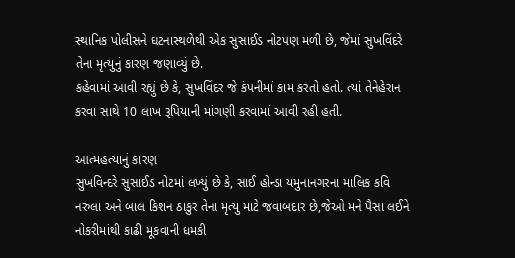સ્થાનિક પોલીસને ઘટનાસ્થળેથી એક સુસાઈડ નોટપણ મળી છે, જેમાં સુખવિંદરે તેના મૃત્યુનું કારણ જણાવ્યું છે.
કહેવામાં આવી રહ્યું છે કે, સુખવિંદર જે કંપનીમાં કામ કરતો હતો. ત્યાં તેનેહેરાન કરવા સાથે 10 લાખ રૂપિયાની માંગણી કરવામાં આવી રહી હતી.

આત્મહત્યાનું કારણ
સુખવિન્દરે સુસાઈડ નોટમાં લખ્યું છે કે, સાઈ હોન્ડા યમુનાનગરના માલિક કવિ નરુલા અને બાલ કિશન ઠાકુર તેના મૃત્યુ માટે જવાબદાર છે,જેઓ મને પૈસા લઈને નોકરીમાંથી કાઢી મૂકવાની ધમકી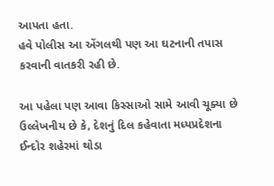આપતા હતા.
હવે પોલીસ આ એંગલથી પણ આ ઘટનાની તપાસ કરવાની વાતકરી રહી છે.

આ પહેલા પણ આવા કિસ્સાઓ સામે આવી ચૂક્યા છે
ઉલ્લેખનીય છે કે, દેશનું દિલ કહેવાતા મધ્યપ્રદેશના ઈન્દોર શહેરમાં થોડા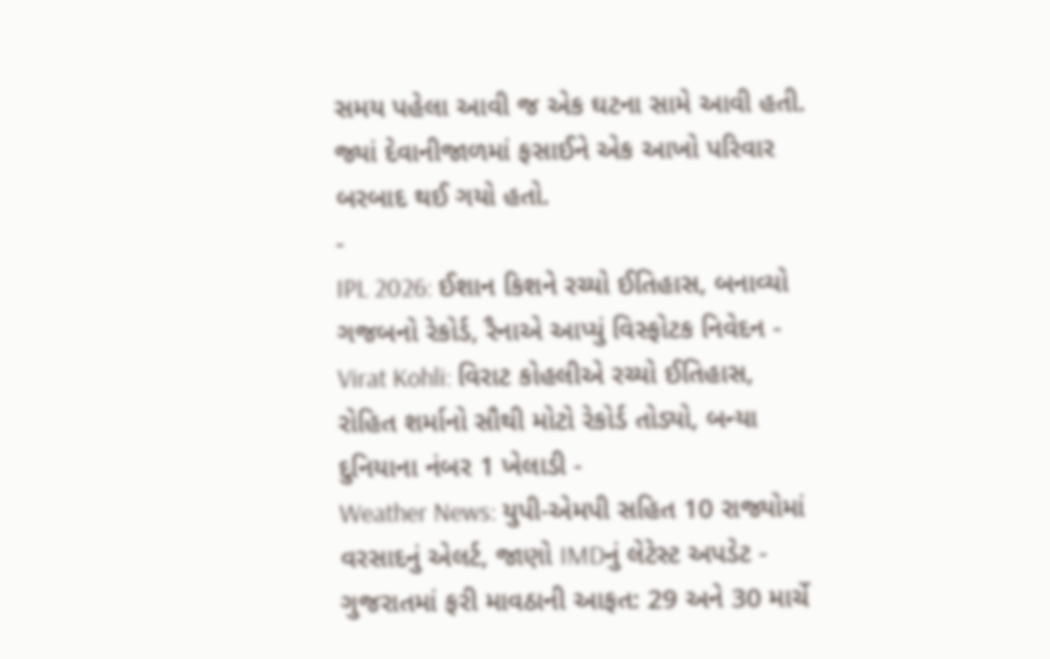સમય પહેલા આવી જ એક ઘટના સામે આવી હતી. જ્યાં દેવાનીજાળમાં ફસાઈને એક આખો પરિવાર બરબાદ થઈ ગયો હતો.
-
IPL 2026: ઈશાન કિશને રચ્યો ઈતિહાસ, બનાવ્યો ગજબનો રેકોર્ડ, રૈનાએ આપ્યું વિસ્ફોટક નિવેદન -
Virat Kohli: વિરાટ કોહલીએ રચ્યો ઈતિહાસ, રોહિત શર્માનો સૌથી મોટો રેકોર્ડ તોડ્યો, બન્યા દુનિયાના નંબર 1 ખેલાડી -
Weather News: યુપી-એમપી સહિત 10 રાજ્યોમાં વરસાદનું એલર્ટ, જાણો IMDનું લેટેસ્ટ અપડેટ -
ગુજરાતમાં ફરી માવઠાની આફત: 29 અને 30 માર્ચે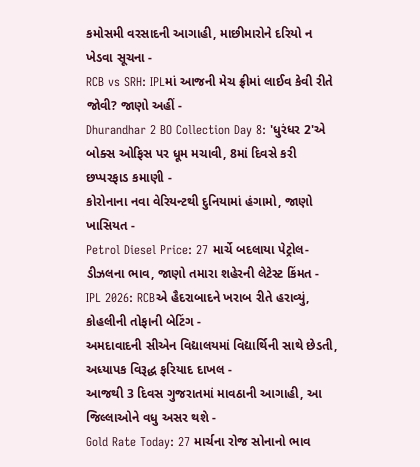કમોસમી વરસાદની આગાહી, માછીમારોને દરિયો ન ખેડવા સૂચના -
RCB vs SRH: IPLમાં આજની મેચ ફ્રીમાં લાઈવ કેવી રીતે જોવી? જાણો અહીં -
Dhurandhar 2 BO Collection Day 8: 'ધુરંધર 2'એ બોક્સ ઓફિસ પર ધૂમ મચાવી, 8માં દિવસે કરી છપ્પરફાડ કમાણી -
કોરોનાના નવા વેરિયન્ટથી દુનિયામાં હંગામો, જાણો ખાસિયત -
Petrol Diesel Price: 27 માર્ચે બદલાયા પેટ્રોલ-ડીઝલના ભાવ, જાણો તમારા શહેરની લેટેસ્ટ કિંમત -
IPL 2026: RCBએ હૈદરાબાદને ખરાબ રીતે હરાવ્યું, કોહલીની તોફાની બેટિંગ -
અમદાવાદની સીએન વિદ્યાલયમાં વિદ્યાર્થિની સાથે છેડતી, અધ્યાપક વિરૂદ્ધ ફરિયાદ દાખલ -
આજથી 3 દિવસ ગુજરાતમાં માવઠાની આગાહી, આ જિલ્લાઓને વધુ અસર થશે -
Gold Rate Today: 27 માર્ચના રોજ સોનાનો ભાવ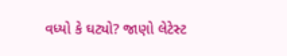વધ્યો કે ઘટ્યો? જાણો લેટેસ્ટ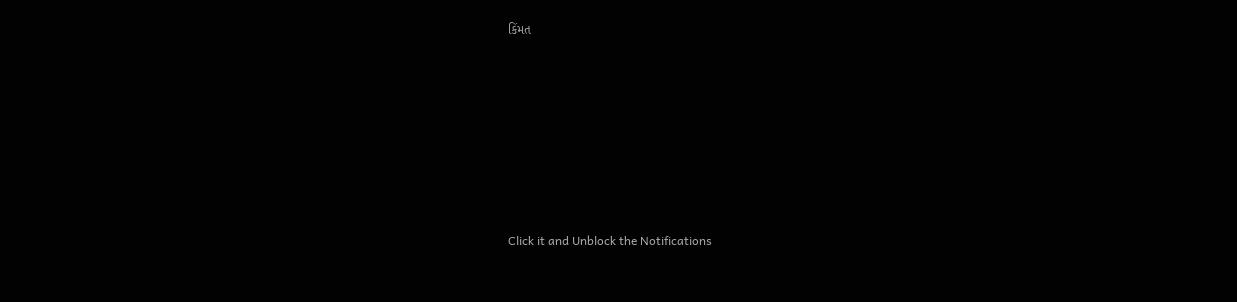કિંમત









Click it and Unblock the Notifications